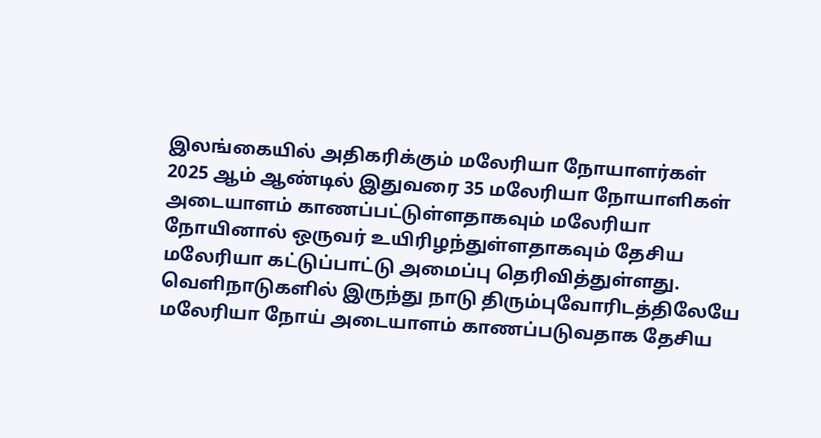இலங்கையில் அதிகரிக்கும் மலேரியா நோயாளர்கள்
2025 ஆம் ஆண்டில் இதுவரை 35 மலேரியா நோயாளிகள் அடையாளம் காணப்பட்டுள்ளதாகவும் மலேரியா நோயினால் ஒருவர் உயிரிழந்துள்ளதாகவும் தேசிய மலேரியா கட்டுப்பாட்டு அமைப்பு தெரிவித்துள்ளது.
வெளிநாடுகளில் இருந்து நாடு திரும்புவோரிடத்திலேயே மலேரியா நோய் அடையாளம் காணப்படுவதாக தேசிய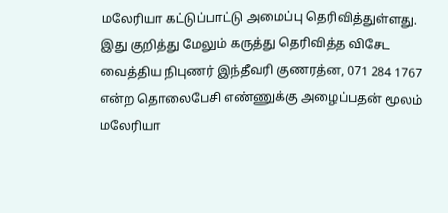மலேரியா கட்டுப்பாட்டு அமைப்பு தெரிவித்துள்ளது.
இது குறித்து மேலும் கருத்து தெரிவித்த விசேட வைத்திய நிபுணர் இந்தீவரி குணரத்ன, 071 284 1767 என்ற தொலைபேசி எண்ணுக்கு அழைப்பதன் மூலம் மலேரியா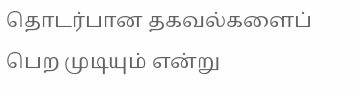தொடர்பான தகவல்களைப் பெற முடியும் என்று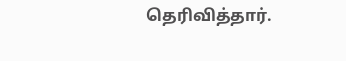தெரிவித்தார்.